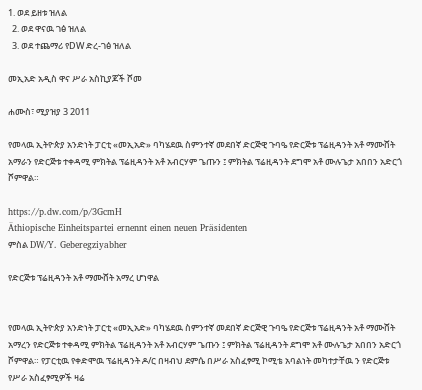1. ወደ ይዘቱ ዝለል
  2. ወደ ዋናዉ ገፅ ዝለል
  3. ወደ ተጨማሪ የDW ድረ-ገፅ ዝለል

መኢአድ አዲስ ዋና ሥራ አስኪያጆች ሾመ

ሐሙስ፣ ሚያዝያ 3 2011

የመላዉ ኢትዮጵያ አንድነት ፓርቲ «መኢአድ» ባካሄደዉ ስምንተኛ መደበኛ ድርጅዊ ጉባዔ የድርጅቱ ፕሬዚዳንት አቶ ማሙሸት አማራን የድርጅቱ ተቀዳሚ ምክትል ፕሬዚዳንት አቶ አብርሃም ጌጡን ፤ ምክትል ፕሬዚዳንት ደግሞ አቶ ሙሉጌታ አበበን አድርጎ ሾምዋል።

https://p.dw.com/p/3GcmH
Äthiopische Einheitspartei ernennt einen neuen Präsidenten
ምስል DW/Y. Geberegziyabher

የድርጅቱ ፕሬዚዳንት አቶ ማሙሸት አማረ ሆነዋል


የመላዉ ኢትዮጵያ አንድነት ፓርቲ «መኢአድ» ባካሄደዉ ስምንተኛ መደበኛ ድርጅዊ ጉባዔ የድርጅቱ ፕሬዚዳንት አቶ ማሙሸት አማረን የድርጅቱ ተቀዳሚ ምክትል ፕሬዚዳንት አቶ አብርሃም ጌጡን ፤ ምክትል ፕሬዚዳንት ደግሞ አቶ ሙሉጌታ አበበን አድርጎ ሾምዋል። የፓርቲዉ የቀድሞዉ ፕሬዚዳንት ዶ/ር በዛብህ ደምሴ በሥራ አስፈፃሚ ኮሚቴ አባልነት መካተታቸዉ ን የድርጅቱ የሥራ አስፈፃሚዎች ዛሬ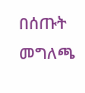በሰጡት መግለጫ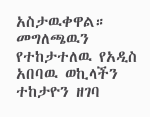አስታዉቀዋል። መግለጫዉን የተከታተለዉ የአዲስ አበባዉ ወኪላችን ተከታዮን ዘገባ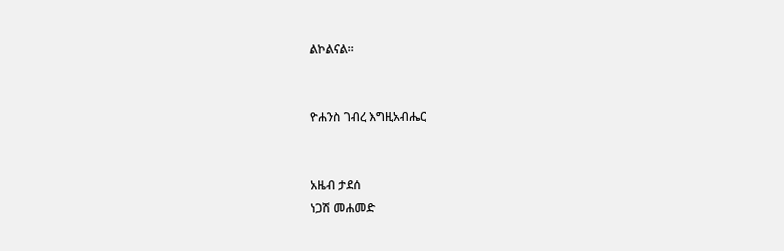ልኮልናል።


ዮሐንስ ገብረ እግዚአብሔር


አዜብ ታደሰ
ነጋሽ መሐመድ